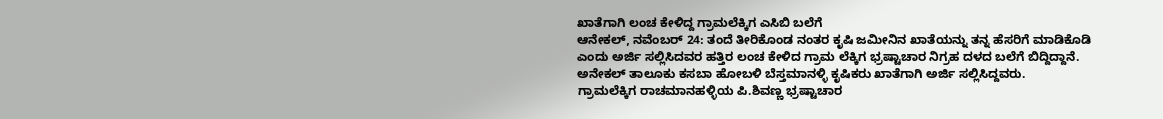ಖಾತೆಗಾಗಿ ಲಂಚ ಕೇಳಿದ್ದ ಗ್ರಾಮಲೆಕ್ಕಿಗ ಎಸಿಬಿ ಬಲೆಗೆ
ಆನೇಕಲ್, ನವೆಂಬರ್ 24: ತಂದೆ ತೀರಿಕೊಂಡ ನಂತರ ಕೃಷಿ ಜಮೀನಿನ ಖಾತೆಯನ್ನು ತನ್ನ ಹೆಸರಿಗೆ ಮಾಡಿಕೊಡಿ ಎಂದು ಅರ್ಜಿ ಸಲ್ಲಿಸಿದವರ ಹತ್ತಿರ ಲಂಚ ಕೇಳಿದ ಗ್ರಾಮ ಲೆಕ್ಕಿಗ ಭ್ರಷ್ಟಾಚಾರ ನಿಗ್ರಹ ದಳದ ಬಲೆಗೆ ಬಿದ್ದಿದ್ದಾನೆ. ಅನೇಕಲ್ ತಾಲೂಕು ಕಸಬಾ ಹೋಬಳಿ ಬೆಸ್ತಮಾನಳ್ಳಿ ಕೃಷಿಕರು ಖಾತೆಗಾಗಿ ಅರ್ಜಿ ಸಲ್ಲಿಸಿದ್ದವರು.
ಗ್ರಾಮಲೆಕ್ಕಿಗ ರಾಚಮಾನಹಳ್ಳಿಯ ಪಿ.ಶಿವಣ್ಣ ಭ್ರಷ್ಟಾಚಾರ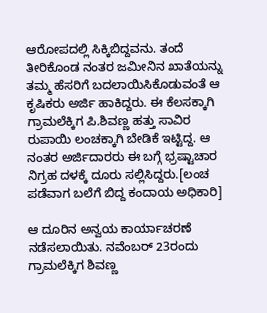ಆರೋಪದಲ್ಲಿ ಸಿಕ್ಕಿಬಿದ್ದವನು. ತಂದೆ ತೀರಿಕೊಂಡ ನಂತರ ಜಮೀನಿನ ಖಾತೆಯನ್ನು ತಮ್ಮ ಹೆಸರಿಗೆ ಬದಲಾಯಿಸಿಕೊಡುವಂತೆ ಆ ಕೃಷಿಕರು ಅರ್ಜಿ ಹಾಕಿದ್ದರು. ಈ ಕೆಲಸಕ್ಕಾಗಿ ಗ್ರಾಮಲೆಕ್ಕಿಗ ಪಿ.ಶಿವಣ್ಣ ಹತ್ತು ಸಾವಿರ ರುಪಾಯಿ ಲಂಚಕ್ಕಾಗಿ ಬೇಡಿಕೆ ಇಟ್ಟಿದ್ದ. ಆ ನಂತರ ಅರ್ಜಿದಾರರು ಈ ಬಗ್ಗೆ ಭ್ರಷ್ಟಾಚಾರ ನಿಗ್ರಹ ದಳಕ್ಕೆ ದೂರು ಸಲ್ಲಿಸಿದ್ದರು.[ಲಂಚ ಪಡೆವಾಗ ಬಲೆಗೆ ಬಿದ್ದ ಕಂದಾಯ ಅಧಿಕಾರಿ]

ಆ ದೂರಿನ ಅನ್ವಯ ಕಾರ್ಯಾಚರಣೆ ನಡೆಸಲಾಯಿತು. ನವೆಂಬರ್ 23ರಂದು ಗ್ರಾಮಲೆಕ್ಕಿಗ ಶಿವಣ್ಣ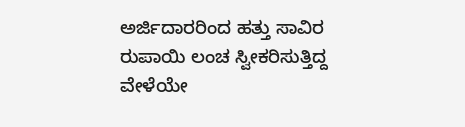ಅರ್ಜಿದಾರರಿಂದ ಹತ್ತು ಸಾವಿರ ರುಪಾಯಿ ಲಂಚ ಸ್ವೀಕರಿಸುತ್ತಿದ್ದ ವೇಳೆಯೇ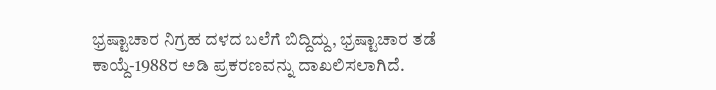ಭ್ರಷ್ಟಾಚಾರ ನಿಗ್ರಹ ದಳದ ಬಲೆಗೆ ಬಿದ್ದಿದ್ದು, ಭ್ರಷ್ಟಾಚಾರ ತಡೆ ಕಾಯ್ದೆ-1988ರ ಅಡಿ ಪ್ರಕರಣವನ್ನು ದಾಖಲಿಸಲಾಗಿದೆ.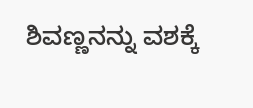ಶಿವಣ್ಣನನ್ನು ವಶಕ್ಕೆ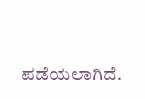ಪಡೆಯಲಾಗಿದೆ.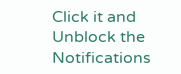Click it and Unblock the Notifications